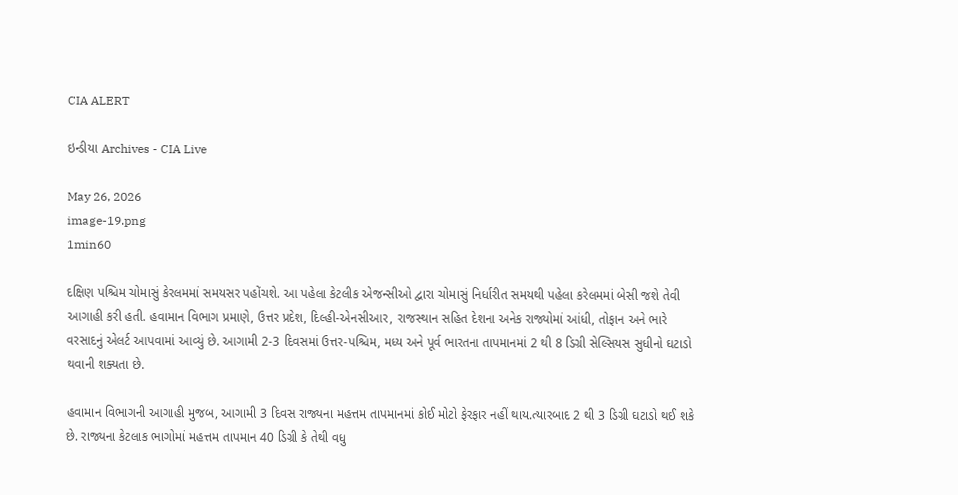CIA ALERT

ઇન્ડીયા Archives - CIA Live

May 26, 2026
image-19.png
1min60

દક્ષિણ પશ્ચિમ ચોમાસું કેરલમમાં સમયસર પહોંચશે. આ પહેલા કેટલીક એજન્સીઓ દ્વારા ચોમાસું નિર્ધારીત સમયથી પહેલા કરેલમમાં બેસી જશે તેવી આગાહી કરી હતી. હવામાન વિભાગ પ્રમાણે, ઉત્તર પ્રદેશ, દિલ્હી-એનસીઆર, રાજસ્થાન સહિત દેશના અનેક રાજ્યોમાં આંધી, તોફાન અને ભારે વરસાદનું એલર્ટ આપવામાં આવ્યું છે. આગામી 2-3 દિવસમાં ઉત્તર-પશ્ચિમ, મધ્ય અને પૂર્વ ભારતના તાપમાનમાં 2 થી 8 ડિગ્રી સેલ્સિયસ સુધીનો ઘટાડો થવાની શક્યતા છે.

હવામાન વિભાગની આગાહી મુજબ, આગામી 3 દિવસ રાજ્યના મહત્તમ તાપમાનમાં કોઈ મોટો ફેરફાર નહીં થાય.ત્યારબાદ 2 થી 3 ડિગ્રી ઘટાડો થઈ શકે છે. રાજ્યના કેટલાક ભાગોમાં મહત્તમ તાપમાન 40 ડિગ્રી કે તેથી વધુ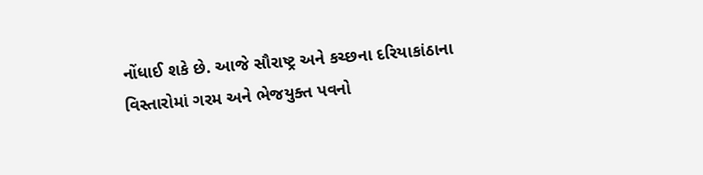નોંધાઈ શકે છે. આજે સૌરાષ્ટ્ર અને કચ્છના દરિયાકાંઠાના વિસ્તારોમાં ગરમ અને ભેજયુક્ત પવનો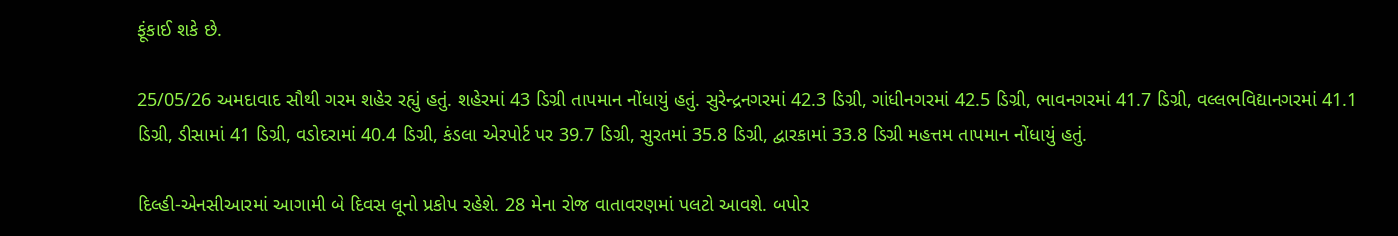ફૂંકાઈ શકે છે.

25/05/26 અમદાવાદ સૌથી ગરમ શહેર રહ્યું હતું. શહેરમાં 43 ડિગ્રી તાપમાન નોંધાયું હતું. સુરેન્દ્રનગરમાં 42.3 ડિગ્રી, ગાંધીનગરમાં 42.5 ડિગ્રી, ભાવનગરમાં 41.7 ડિગ્રી, વલ્લભવિદ્યાનગરમાં 41.1 ડિગ્રી, ડીસામાં 41 ડિગ્રી, વડોદરામાં 40.4 ડિગ્રી, કંડલા એરપોર્ટ પર 39.7 ડિગ્રી, સુરતમાં 35.8 ડિગ્રી, દ્વારકામાં 33.8 ડિગ્રી મહત્તમ તાપમાન નોંધાયું હતું.

દિલ્હી-એનસીઆરમાં આગામી બે દિવસ લૂનો પ્રકોપ રહેશે. 28 મેના રોજ વાતાવરણમાં પલટો આવશે. બપોર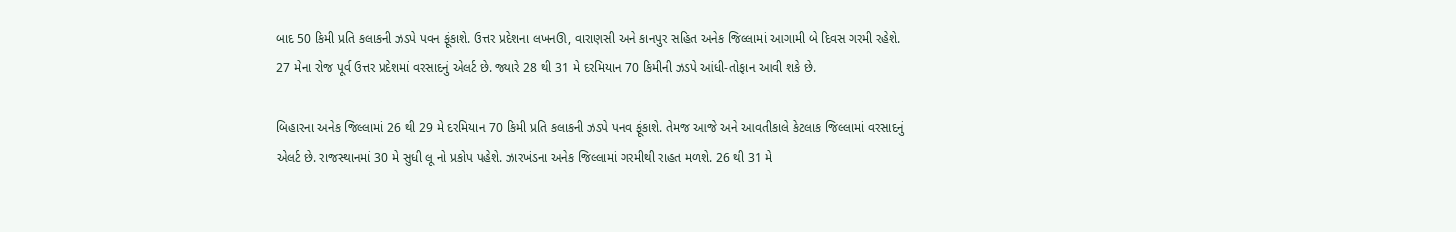બાદ 50 કિમી પ્રતિ કલાકની ઝડપે પવન ફૂંકાશે. ઉત્તર પ્રદેશના લખનઊ, વારાણસી અને કાનપુર સહિત અનેક જિલ્લામાં આગામી બે દિવસ ગરમી રહેશે. 27 મેના રોજ પૂર્વ ઉત્તર પ્રદેશમાં વરસાદનું એલર્ટ છે. જ્યારે 28 થી 31 મે દરમિયાન 70 કિમીની ઝડપે આંધી-તોફાન આવી શકે છે.

બિહારના અનેક જિલ્લામાં 26 થી 29 મે દરમિયાન 70 કિમી પ્રતિ કલાકની ઝડપે પનવ ફૂંકાશે. તેમજ આજે અને આવતીકાલે કેટલાક જિલ્લામાં વરસાદનું એલર્ટ છે. રાજસ્થાનમાં 30 મે સુધી લૂ નો પ્રકોપ પહેશે. ઝારખંડના અનેક જિલ્લામાં ગરમીથી રાહત મળશે. 26 થી 31 મે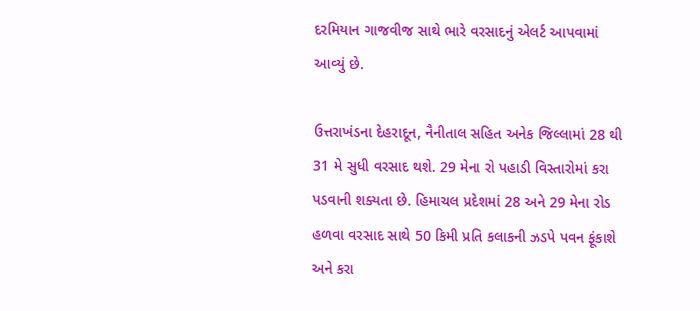દરમિયાન ગાજવીજ સાથે ભારે વરસાદનું એલર્ટ આપવામાં આવ્યું છે.

ઉત્તરાખંડના દેહરાદૂન, નૈનીતાલ સહિત અનેક જિલ્લામાં 28 થી 31 મે સુધી વરસાદ થશે. 29 મેના રો પહાડી વિસ્તારોમાં કરા પડવાની શક્યતા છે. હિમાચલ પ્રદેશમાં 28 અને 29 મેના રોડ હળવા વરસાદ સાથે 50 કિમી પ્રતિ કલાકની ઝડપે પવન ફૂંકાશે અને કરા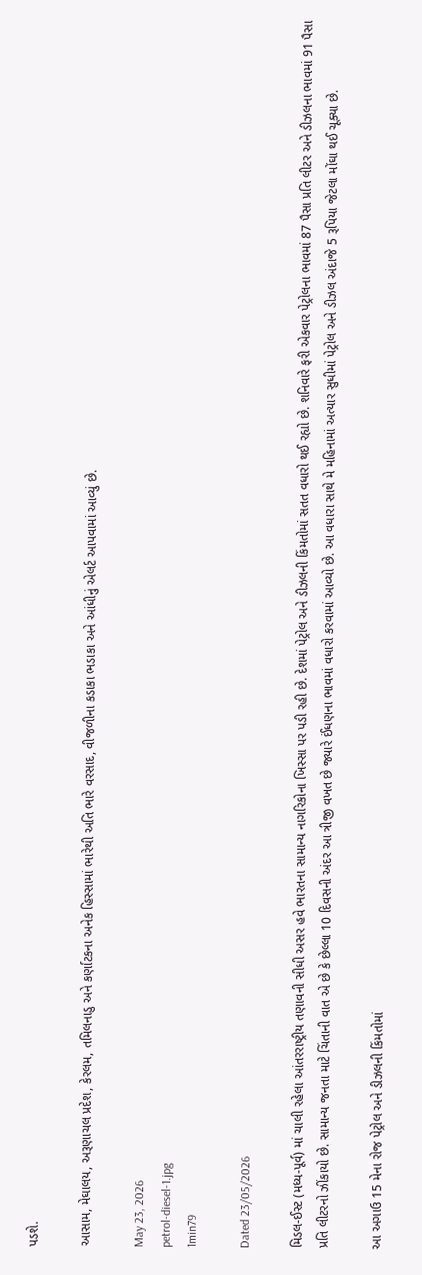પડશે.

આસામ, મેઘાલય, અરૂણાચલ પ્રદેશ, કેરલમ, તમિલનાડુ અને કર્ણાટકના અનેક હિસ્સામાં ભારેથી અતિ ભારે વરસાદ, વીજળીના કડાકા ભડાકા અને આંધીનું એલર્ટ આપવામાં આવ્યું છે.

May 23, 2026
petrol-diesel-1.jpg
1min79

Dated 23/05/2026

મિડલ-ઈસ્ટ (મધ્ય-પૂર્વ) માં ચાલી રહેલા આંતરરાષ્ટ્રીય તણાવની સીધી અસર હવે ભારતના સામાન્ય નાગરિકોના ખિસ્સા પર પડી રહી છે. દેશમાં પેટ્રોલ અને ડીઝલની કિંમતોમાં સતત વધારો થઈ રહ્યો છે. શનિવારે ફરી એકવાર પેટ્રોલના ભાવમાં 87 પૈસા પ્રતિ લીટર અને ડીઝલના ભાવમાં 91 પૈસા પ્રતિ લીટરનો ઝીંકાયો છે. સામાન્ય જનતા માટે ચિંતાની વાત એ છે કે છેલ્લા 10 દિવસની અંદર આ ત્રીજી વખત છે જ્યારે ઈંધણના ભાવમાં વધારો કરવામાં આવ્યો છે. આ વધારા સાથે મે મહિનામાં અત્યાર સુધીમાં પેટ્રોલ અને ડીઝલ અંદાજે 5 રૂપિયા જેટલા મોંઘા થઈ ચૂક્યા છે.

આ અગાઉ 15 મેના રોજ પેટ્રોલ અને ડીઝલની કિંમતોમાં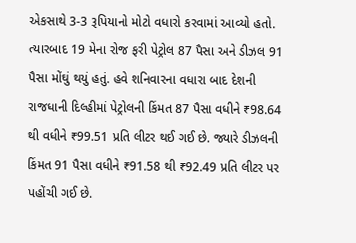એકસાથે 3-3 રૂપિયાનો મોટો વધારો કરવામાં આવ્યો હતો. ત્યારબાદ 19 મેના રોજ ફરી પેટ્રોલ 87 પૈસા અને ડીઝલ 91 પૈસા મોંઘું થયું હતું. હવે શનિવારના વધારા બાદ દેશની રાજધાની દિલ્હીમાં પેટ્રોલની કિંમત 87 પૈસા વધીને ₹98.64 થી વધીને ₹99.51 પ્રતિ લીટર થઈ ગઈ છે. જ્યારે ડીઝલની કિંમત 91 પૈસા વધીને ₹91.58 થી ₹92.49 પ્રતિ લીટર પર પહોંચી ગઈ છે.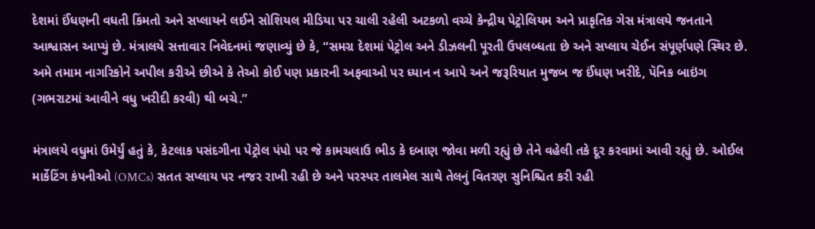દેશમાં ઈંધણની વધતી કિંમતો અને સપ્લાયને લઈને સોશિયલ મીડિયા પર ચાલી રહેલી અટકળો વચ્ચે કેન્દ્રીય પેટ્રોલિયમ અને પ્રાકૃતિક ગેસ મંત્રાલયે જનતાને આશ્વાસન આપ્યું છે. મંત્રાલયે સત્તાવાર નિવેદનમાં જણાવ્યું છે કે, “સમગ્ર દેશમાં પેટ્રોલ અને ડીઝલની પૂરતી ઉપલબ્ધતા છે અને સપ્લાય ચેઈન સંપૂર્ણપણે સ્થિર છે. અમે તમામ નાગરિકોને અપીલ કરીએ છીએ કે તેઓ કોઈ પણ પ્રકારની અફવાઓ પર ધ્યાન ન આપે અને જરૂરિયાત મુજબ જ ઈંધણ ખરીદે, પૅનિક બાઇંગ (ગભરાટમાં આવીને વધુ ખરીદી કરવી) થી બચે.”

મંત્રાલયે વધુમાં ઉમેર્યું હતું કે, કેટલાક પસંદગીના પેટ્રોલ પંપો પર જે કામચલાઉ ભીડ કે દબાણ જોવા મળી રહ્યું છે તેને વહેલી તકે દૂર કરવામાં આવી રહ્યું છે. ઓઈલ માર્કેટિંગ કંપનીઓ (OMCs) સતત સપ્લાય પર નજર રાખી રહી છે અને પરસ્પર તાલમેલ સાથે તેલનું વિતરણ સુનિશ્ચિત કરી રહી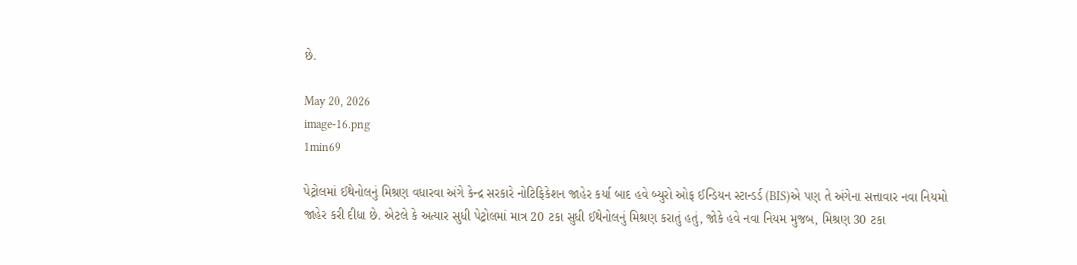છે.

May 20, 2026
image-16.png
1min69

પેટ્રોલમાં ઈથેનોલનું મિશ્રણ વધારવા અંગે કેન્દ્ર સરકારે નોટિફિકેશન જાહેર કર્યા બાદ હવે બ્યુરો ઓફ ઈન્ડિયન સ્ટાન્ડર્ડ (BIS)એ પણ તે અંગેના સત્તાવાર નવા નિયમો જાહેર કરી દીધા છે. એટલે કે અત્યાર સુધી પેટ્રોલમાં માત્ર 20 ટકા સુધી ઈથેનોલનું મિશ્રણ કરાતું હતું, જોકે હવે નવા નિયમ મુજબ, મિશ્રણ 30 ટકા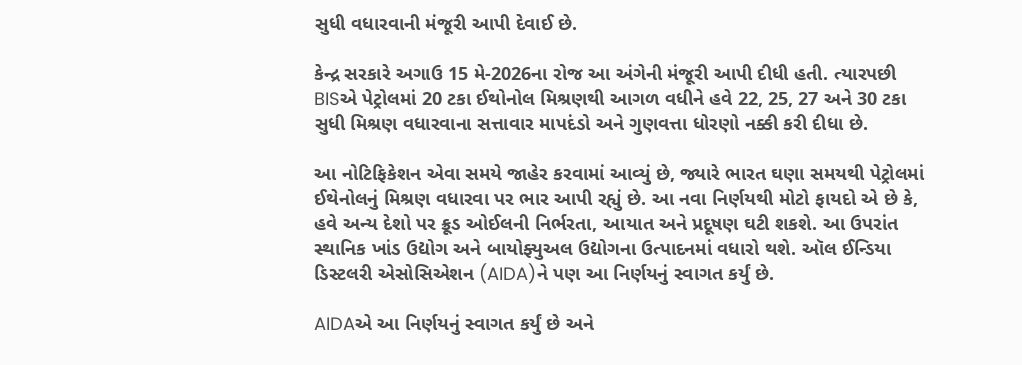સુધી વધારવાની મંજૂરી આપી દેવાઈ છે.

કેન્દ્ર સરકારે અગાઉ 15 મે-2026ના રોજ આ અંગેની મંજૂરી આપી દીધી હતી. ત્યારપછી BISએ પેટ્રોલમાં 20 ટકા ઈથોનોલ મિશ્રણથી આગળ વધીને હવે 22, 25, 27 અને 30 ટકા સુધી મિશ્રણ વધારવાના સત્તાવાર માપદંડો અને ગુણવત્તા ધોરણો નક્કી કરી દીધા છે.

આ નોટિફિકેશન એવા સમયે જાહેર કરવામાં આવ્યું છે, જ્યારે ભારત ઘણા સમયથી પેટ્રોલમાં ઈથેનોલનું મિશ્રણ વધારવા પર ભાર આપી રહ્યું છે. આ નવા નિર્ણયથી મોટો ફાયદો એ છે કે, હવે અન્ય દેશો પર ક્રૂડ ઓઈલની નિર્ભરતા, આયાત અને પ્રદૂષણ ઘટી શકશે. આ ઉપરાંત સ્થાનિક ખાંડ ઉદ્યોગ અને બાયોફ્યુઅલ ઉદ્યોગના ઉત્પાદનમાં વધારો થશે. ઑલ ઈન્ડિયા ડિસ્ટલરી એસોસિએશન (AIDA)ને પણ આ નિર્ણયનું સ્વાગત કર્યું છે.

AIDAએ આ નિર્ણયનું સ્વાગત કર્યું છે અને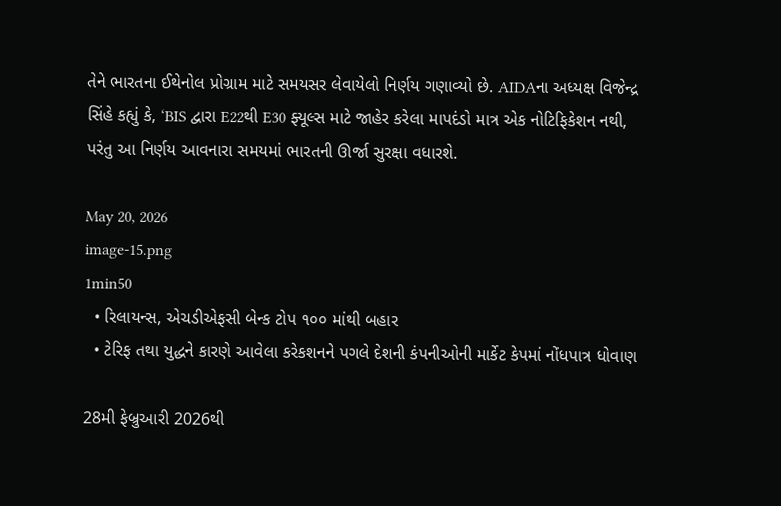તેને ભારતના ઈથેનોલ પ્રોગ્રામ માટે સમયસર લેવાયેલો નિર્ણય ગણાવ્યો છે. AIDAના અધ્યક્ષ વિજેન્દ્ર સિંહે કહ્યું કે, ‘BIS દ્વારા E22થી E30 ફ્યૂલ્સ માટે જાહેર કરેલા માપદંડો માત્ર એક નોટિફિકેશન નથી, પરંતુ આ નિર્ણય આવનારા સમયમાં ભારતની ઊર્જા સુરક્ષા વધારશે.

May 20, 2026
image-15.png
1min50
  • રિલાયન્સ, એચડીએફસી બેન્ક ટોપ ૧૦૦ માંથી બહાર
  • ટેરિફ તથા યુદ્ધને કારણે આવેલા કરેકશનને પગલે દેશની કંપનીઓની માર્કેટ કેપમાં નોંધપાત્ર ધોવાણ

28મી ફેબ્રુઆરી 2026થી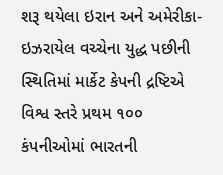શરૂ થયેલા ઇરાન અને અમેરીકા-ઇઝરાયેલ વચ્ચેના યુદ્ધ પછીની સ્થિતિમાં માર્કેટ કેપની દ્રષ્ટિએ વિશ્વ સ્તરે પ્રથમ ૧૦૦ કંપનીઓમાં ભારતની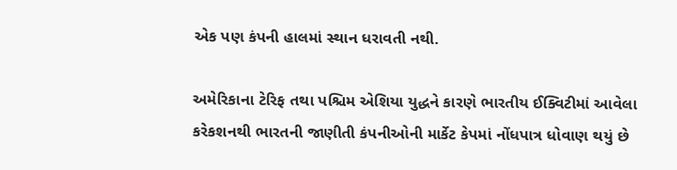એક પણ કંપની હાલમાં સ્થાન ધરાવતી નથી.

અમેરિકાના ટેરિફ તથા પશ્ચિમ એશિયા યુદ્ધને કારણે ભારતીય ઈક્વિટીમાં આવેલા કરેકશનથી ભારતની જાણીતી કંપનીઓની માર્કેટ કેપમાં નોંધપાત્ર ધોવાણ થયું છે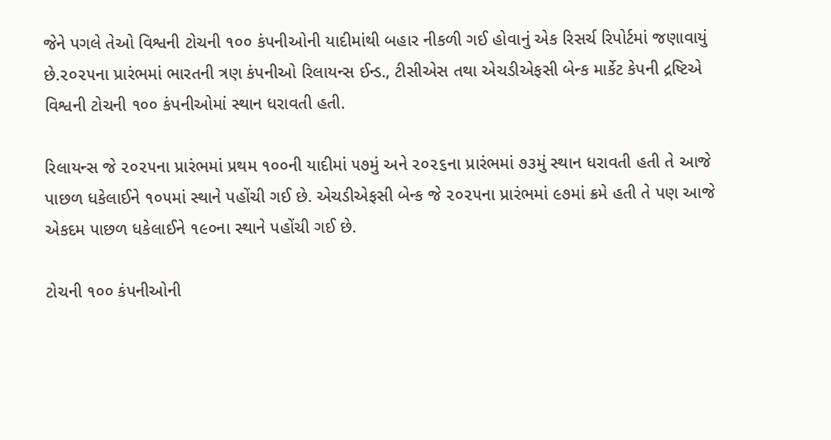જેને પગલે તેઓ વિશ્વની ટોચની ૧૦૦ કંપનીઓની યાદીમાંથી બહાર નીકળી ગઈ હોવાનું એક રિસર્ચ રિપોર્ટમાં જણાવાયું છે.૨૦૨૫ના પ્રારંભમાં ભારતની ત્રણ કંપનીઓ રિલાયન્સ ઈન્ડ., ટીસીએસ તથા એચડીએફસી બેન્ક માર્કેટ કેપની દ્રષ્ટિએ વિશ્વની ટોચની ૧૦૦ કંપનીઓમાં સ્થાન ધરાવતી હતી.

રિલાયન્સ જે ૨૦૨૫ના પ્રારંભમાં પ્રથમ ૧૦૦ની યાદીમાં ૫૭મું અને ૨૦૨૬ના પ્રારંભમાં ૭૩મું સ્થાન ધરાવતી હતી તે આજે પાછળ ધકેલાઈને ૧૦૫માં સ્થાને પહોંચી ગઈ છે. એચડીએફસી બેન્ક જે ૨૦૨૫ના પ્રારંભમાં ૯૭માં ક્રમે હતી તે પણ આજે એકદમ પાછળ ધકેલાઈને ૧૯૦ના સ્થાને પહોંચી ગઈ છે.

ટોચની ૧૦૦ કંપનીઓની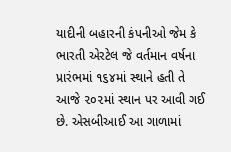યાદીની બહારની કંપનીઓ જેમ કે ભારતી એરટેલ જે વર્તમાન વર્ષના પ્રારંભમાં ૧૬૪માં સ્થાને હતી તે આજે ૨૦૨માં સ્થાન પર આવી ગઈ છે. એસબીઆઈ આ ગાળામાં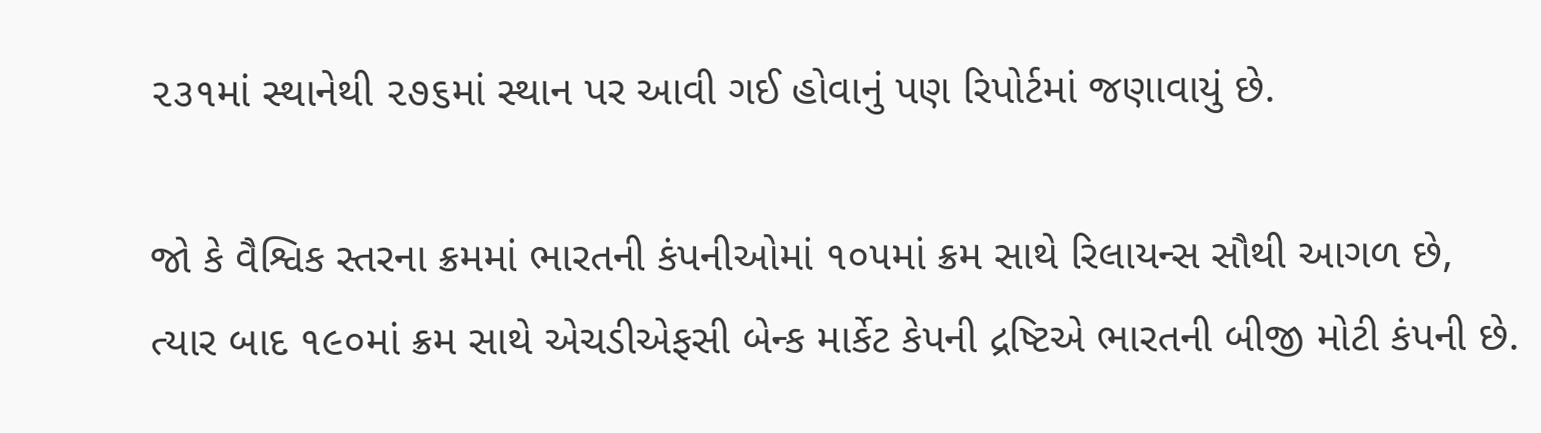૨૩૧માં સ્થાનેથી ૨૭૬માં સ્થાન પર આવી ગઈ હોવાનું પણ રિપોર્ટમાં જણાવાયું છે.

જો કે વૈશ્વિક સ્તરના ક્રમમાં ભારતની કંપનીઓમાં ૧૦૫માં ક્રમ સાથે રિલાયન્સ સૌથી આગળ છે, ત્યાર બાદ ૧૯૦માં ક્રમ સાથે એચડીએફસી બેન્ક માર્કેટ કેપની દ્રષ્ટિએ ભારતની બીજી મોટી કંપની છે.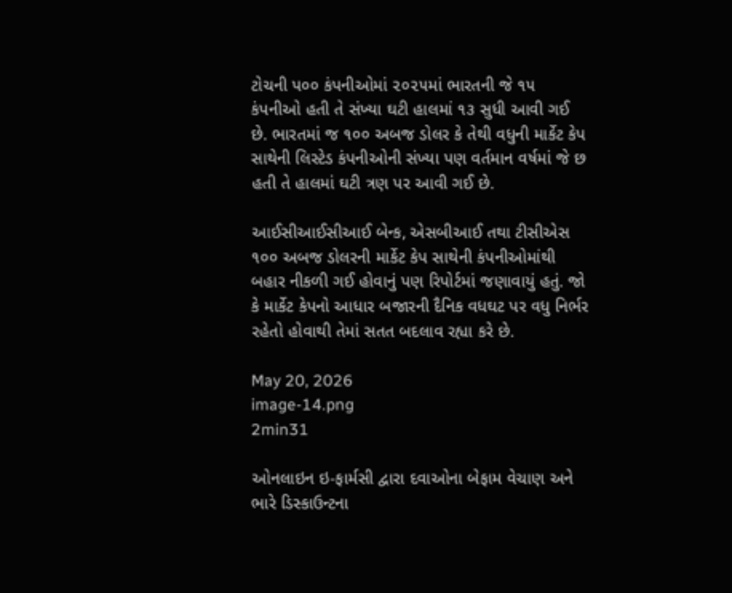ટોચની પ૦૦ કંપનીઓમાં ૨૦૨૫માં ભારતની જે ૧૫ કંપનીઓ હતી તે સંખ્યા ઘટી હાલમાં ૧૩ સુધી આવી ગઈ છે. ભારતમાં જ ૧૦૦ અબજ ડોલર કે તેથી વધુની માર્કેટ કેપ સાથેની લિસ્ટેડ કંપનીઓની સંખ્યા પણ વર્તમાન વર્ષમાં જે છ હતી તે હાલમાં ઘટી ત્રણ પર આવી ગઈ છે.

આઈસીઆઈસીઆઈ બેન્ક, એસબીઆઈ તથા ટીસીએસ ૧૦૦ અબજ ડોલરની માર્કેટ કેપ સાથેની કંપનીઓમાંથી બહાર નીકળી ગઈ હોવાનું પણ રિપોર્ટમાં જણાવાયું હતું. જો કે માર્કેટ કેપનો આધાર બજારની દૈનિક વધઘટ પર વધુ નિર્ભર રહેતો હોવાથી તેમાં સતત બદલાવ રહ્યા કરે છે.

May 20, 2026
image-14.png
2min31

ઓનલાઇન ઇ-ફાર્મસી દ્વારા દવાઓના બેફામ વેચાણ અને ભારે ડિસ્કાઉન્ટના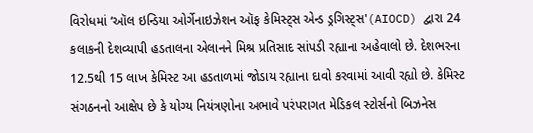વિરોધમાં ‘ઑલ ઇન્ડિયા ઓર્ગેનાઇઝેશન ઑફ કેમિસ્ટ્સ એન્ડ ડ્રગિસ્ટ્સ'(AIOCD) દ્વારા 24 કલાકની દેશવ્યાપી હડતાલના એલાનને મિશ્ર પ્રતિસાદ સાંપડી રહ્યાના અહેવાલો છે. દેશભરના 12.5થી 15 લાખ કેમિસ્ટ આ હડતાળમાં જોડાય રહ્યાના દાવો કરવામાં આવી રહ્યો છે. કેમિસ્ટ સંગઠનનો આક્ષેપ છે કે યોગ્ય નિયંત્રણોના અભાવે પરંપરાગત મેડિકલ સ્ટોર્સનો બિઝનેસ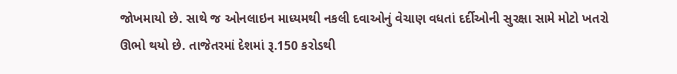જોખમાયો છે. સાથે જ ઓનલાઇન માધ્યમથી નકલી દવાઓનું વેચાણ વધતાં દર્દીઓની સુરક્ષા સામે મોટો ખતરો ઊભો થયો છે. તાજેતરમાં દેશમાં રૂ.150 કરોડથી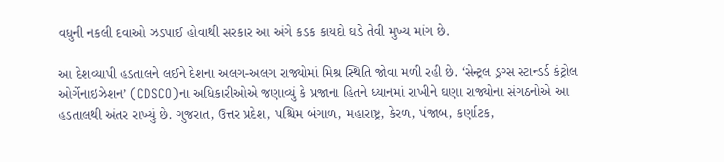વધુની નકલી દવાઓ ઝડપાઈ હોવાથી સરકાર આ અંગે કડક કાયદો ઘડે તેવી મુખ્ય માંગ છે.

આ દેશવ્યાપી હડતાલને લઈને દેશના અલગ-અલગ રાજ્યોમાં મિશ્ર સ્થિતિ જોવા મળી રહી છે. ‘સેન્ટ્રલ ડ્રગ્સ સ્ટાન્ડર્ડ કંટ્રોલ ઓર્ગેનાઇઝેશન’ (CDSCO)ના અધિકારીઓએ જણાવ્યું કે પ્રજાના હિતને ધ્યાનમાં રાખીને ઘણા રાજ્યોના સંગઠનોએ આ હડતાલથી અંતર રાખ્યું છે. ગુજરાત, ઉત્તર પ્રદેશ, પશ્ચિમ બંગાળ, મહારાષ્ટ્ર, કેરળ, પંજાબ, કર્ણાટક,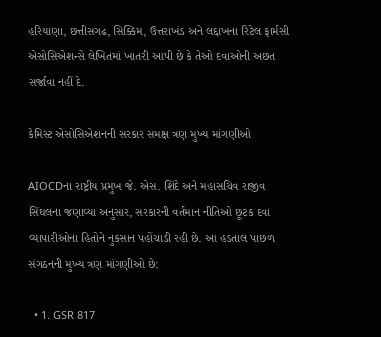હરિયાણા, છત્તીસગઢ, સિક્કિમ, ઉત્તરાખંડ અને લદ્દાખના રિટેલ ફાર્મસી એસોસિએશન્સે લેખિતમાં ખાતરી આપી છે કે તેઓ દવાઓની અછત સર્જાવા નહીં દે.

કેમિસ્ટ એસોસિએશનની સરકાર સમક્ષ ત્રણ મુખ્ય માંગણીઓ

AIOCDના રાષ્ટ્રીય પ્રમુખ જે. એસ. શિંદે અને મહાસચિવ રાજીવ સિંઘલના જણાવ્યા અનુસાર, સરકારની વર્તમાન નીતિઓ છૂટક દવા વ્યાપારીઓના હિતોને નુકસાન પહોંચાડી રહી છે. આ હડતાલ પાછળ સંગઠનની મુખ્ય ત્રણ માંગણીઓ છે:

  • 1. GSR 817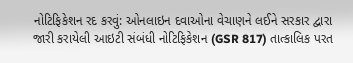નોટિફિકેશન રદ કરવું: ઓનલાઇન દવાઓના વેચાણને લઈને સરકાર દ્વારા જારી કરાયેલી આઇટી સંબંધી નોટિફિકેશન (GSR 817) તાત્કાલિક પરત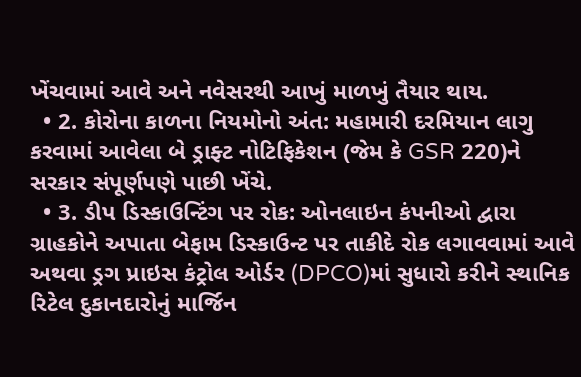ખેંચવામાં આવે અને નવેસરથી આખું માળખું તૈયાર થાય.
  • 2. કોરોના કાળના નિયમોનો અંત: મહામારી દરમિયાન લાગુ કરવામાં આવેલા બે ડ્રાફ્ટ નોટિફિકેશન (જેમ કે GSR 220)ને સરકાર સંપૂર્ણપણે પાછી ખેંચે.
  • 3. ડીપ ડિસ્કાઉન્ટિંગ પર રોક: ઓનલાઇન કંપનીઓ દ્વારા ગ્રાહકોને અપાતા બેફામ ડિસ્કાઉન્ટ પર તાકીદે રોક લગાવવામાં આવે અથવા ડ્રગ પ્રાઇસ કંટ્રોલ ઓર્ડર (DPCO)માં સુધારો કરીને સ્થાનિક રિટેલ દુકાનદારોનું માર્જિન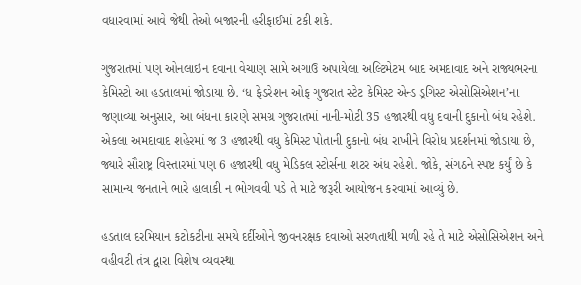વધારવામાં આવે જેથી તેઓ બજારની હરીફાઈમાં ટકી શકે.

ગુજરાતમાં પણ ઓનલાઇન દવાના વેચાણ સામે અગાઉ અપાયેલા અલ્ટિમેટમ બાદ અમદાવાદ અને રાજ્યભરના કેમિસ્ટો આ હડતાલમાં જોડાયા છે. ‘ધ ફેડરેશન ઓફ ગુજરાત સ્ટેટ કેમિસ્ટ એન્ડ ડ્રગિસ્ટ એસોસિએશન’ના જણાવ્યા અનુસાર, આ બંધના કારણે સમગ્ર ગુજરાતમાં નાની-મોટી 35 હજારથી વધુ દવાની દુકાનો બંધ રહેશે. એકલા અમદાવાદ શહેરમાં જ 3 હજારથી વધુ કેમિસ્ટ પોતાની દુકાનો બંધ રાખીને વિરોધ પ્રદર્શનમાં જોડાયા છે, જ્યારે સૌરાષ્ટ્ર વિસ્તારમાં પણ 6 હજારથી વધુ મેડિકલ સ્ટોર્સના શટર અંધ રહેશે. જોકે, સંગઠને સ્પષ્ટ કર્યું છે કે સામાન્ય જનતાને ભારે હાલાકી ન ભોગવવી પડે તે માટે જરૂરી આયોજન કરવામાં આવ્યું છે.

હડતાલ દરમિયાન કટોકટીના સમયે દર્દીઓને જીવનરક્ષક દવાઓ સરળતાથી મળી રહે તે માટે એસોસિએશન અને વહીવટી તંત્ર દ્વારા વિશેષ વ્યવસ્થા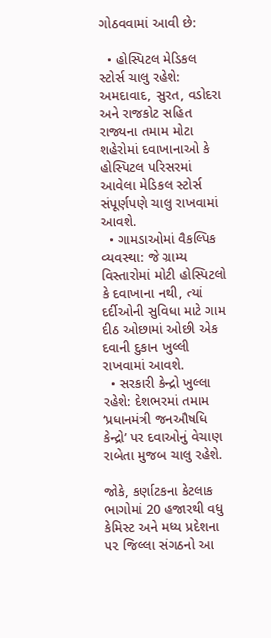ગોઠવવામાં આવી છે:

  • હોસ્પિટલ મેડિકલ સ્ટોર્સ ચાલુ રહેશે: અમદાવાદ, સુરત, વડોદરા અને રાજકોટ સહિત રાજ્યના તમામ મોટા શહેરોમાં દવાખાનાઓ કે હોસ્પિટલ પરિસરમાં આવેલા મેડિકલ સ્ટોર્સ સંપૂર્ણપણે ચાલુ રાખવામાં આવશે.
  • ગામડાઓમાં વૈકલ્પિક વ્યવસ્થા: જે ગ્રામ્ય વિસ્તારોમાં મોટી હોસ્પિટલો કે દવાખાના નથી, ત્યાં દર્દીઓની સુવિધા માટે ગામ દીઠ ઓછામાં ઓછી એક દવાની દુકાન ખુલ્લી રાખવામાં આવશે.
  • સરકારી કેન્દ્રો ખુલ્લા રહેશે: દેશભરમાં તમામ ‘પ્રધાનમંત્રી જનઔષધિ કેન્દ્રો’ પર દવાઓનું વેચાણ રાબેતા મુજબ ચાલુ રહેશે.

જોકે, કર્ણાટકના કેટલાક ભાગોમાં 20 હજારથી વધુ કેમિસ્ટ અને મધ્ય પ્રદેશના ૫૨ જિલ્લા સંગઠનો આ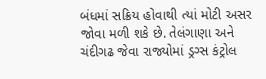બંધમાં સક્રિય હોવાથી ત્યાં મોટી અસર જોવા મળી શકે છે. તેલંગાણા અને ચંદીગઢ જેવા રાજ્યોમાં ડ્રગ્સ કંટ્રોલ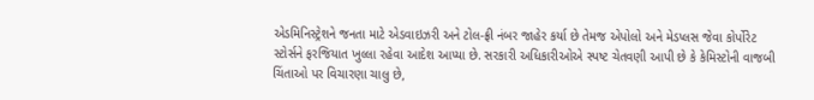એડમિનિસ્ટ્રેશને જનતા માટે એડવાઇઝરી અને ટોલ-ફ્રી નંબર જાહેર કર્યા છે તેમજ એપોલો અને મેડપ્લસ જેવા કોર્પોરેટ સ્ટોર્સને ફરજિયાત ખુલ્લા રહેવા આદેશ આપ્યા છે. સરકારી અધિકારીઓએ સ્પષ્ટ ચેતવણી આપી છે કે કેમિસ્ટોની વાજબી ચિંતાઓ પર વિચારણા ચાલુ છે,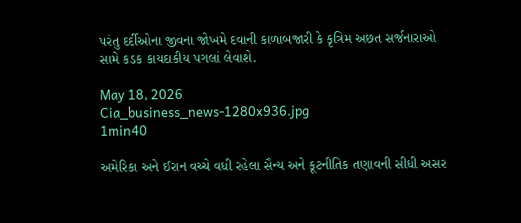પરંતુ દર્દીઓના જીવના જોખમે દવાની કાળાબજારી કે કૃત્રિમ અછત સર્જનારાઓ સામે કડક કાયદાકીય પગલાં લેવાશે.

May 18, 2026
Cia_business_news-1280x936.jpg
1min40

અમેરિકા અને ઈરાન વચ્ચે વધી રહેલા સૈન્ય અને કૂટનીતિક તણાવની સીધી અસર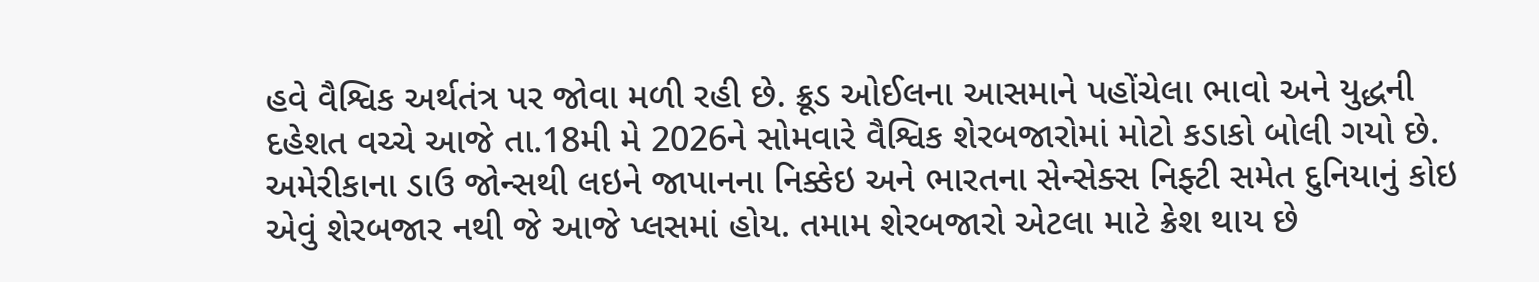હવે વૈશ્વિક અર્થતંત્ર પર જોવા મળી રહી છે. ક્રૂડ ઓઈલના આસમાને પહોંચેલા ભાવો અને યુદ્ધની દહેશત વચ્ચે આજે તા.18મી મે 2026ને સોમવારે વૈશ્વિક શેરબજારોમાં મોટો કડાકો બોલી ગયો છે. અમેરીકાના ડાઉ જોન્સથી લઇને જાપાનના નિક્કેઇ અને ભારતના સેન્સેક્સ નિફ્ટી સમેત દુનિયાનું કોઇ એવું શેરબજાર નથી જે આજે પ્લસમાં હોય. તમામ શેરબજારો એટલા માટે ક્રેશ થાય છે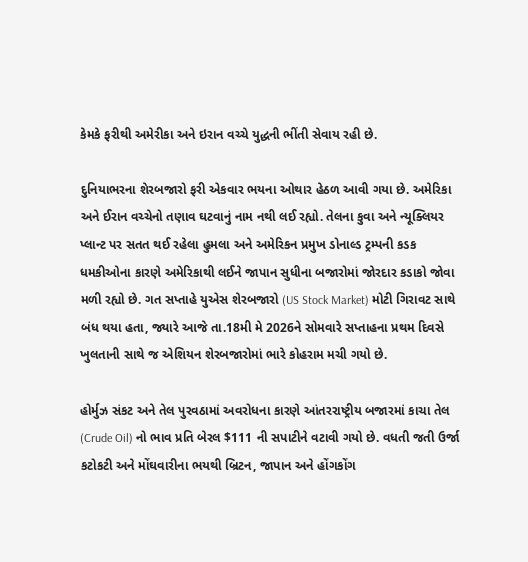કેમકે ફરીથી અમેરીકા અને ઇરાન વચ્ચે યુદ્ધની ભીંતી સેવાય રહી છે.

દુનિયાભરના શેરબજારો ફરી એકવાર ભયના ઓથાર હેઠળ આવી ગયા છે. અમેરિકા અને ઈરાન વચ્ચેનો તણાવ ઘટવાનું નામ નથી લઈ રહ્યો. તેલના કુવા અને ન્યૂક્લિયર પ્લાન્ટ પર સતત થઈ રહેલા હુમલા અને અમેરિકન પ્રમુખ ડોનાલ્ડ ટ્રમ્પની કડક ધમકીઓના કારણે અમેરિકાથી લઈને જાપાન સુધીના બજારોમાં જોરદાર કડાકો જોવા મળી રહ્યો છે. ગત સપ્તાહે યુએસ શેરબજારો (US Stock Market) મોટી ગિરાવટ સાથે બંધ થયા હતા, જ્યારે આજે તા.18મી મે 2026ને સોમવારે સપ્તાહના પ્રથમ દિવસે ખુલતાની સાથે જ એશિયન શેરબજારોમાં ભારે કોહરામ મચી ગયો છે.

હોર્મુઝ સંકટ અને તેલ પુરવઠામાં અવરોધના કારણે આંતરરાષ્ટ્રીય બજારમાં કાચા તેલ (Crude Oil) નો ભાવ પ્રતિ બેરલ $111 ની સપાટીને વટાવી ગયો છે. વધતી જતી ઉર્જા કટોકટી અને મોંઘવારીના ભયથી બ્રિટન, જાપાન અને હોંગકોંગ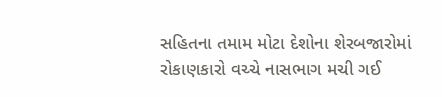સહિતના તમામ મોટા દેશોના શેરબજારોમાં રોકાણકારો વચ્ચે નાસભાગ મચી ગઈ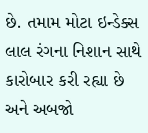છે. તમામ મોટા ઇન્ડેક્સ લાલ રંગના નિશાન સાથે કારોબાર કરી રહ્યા છે અને અબજો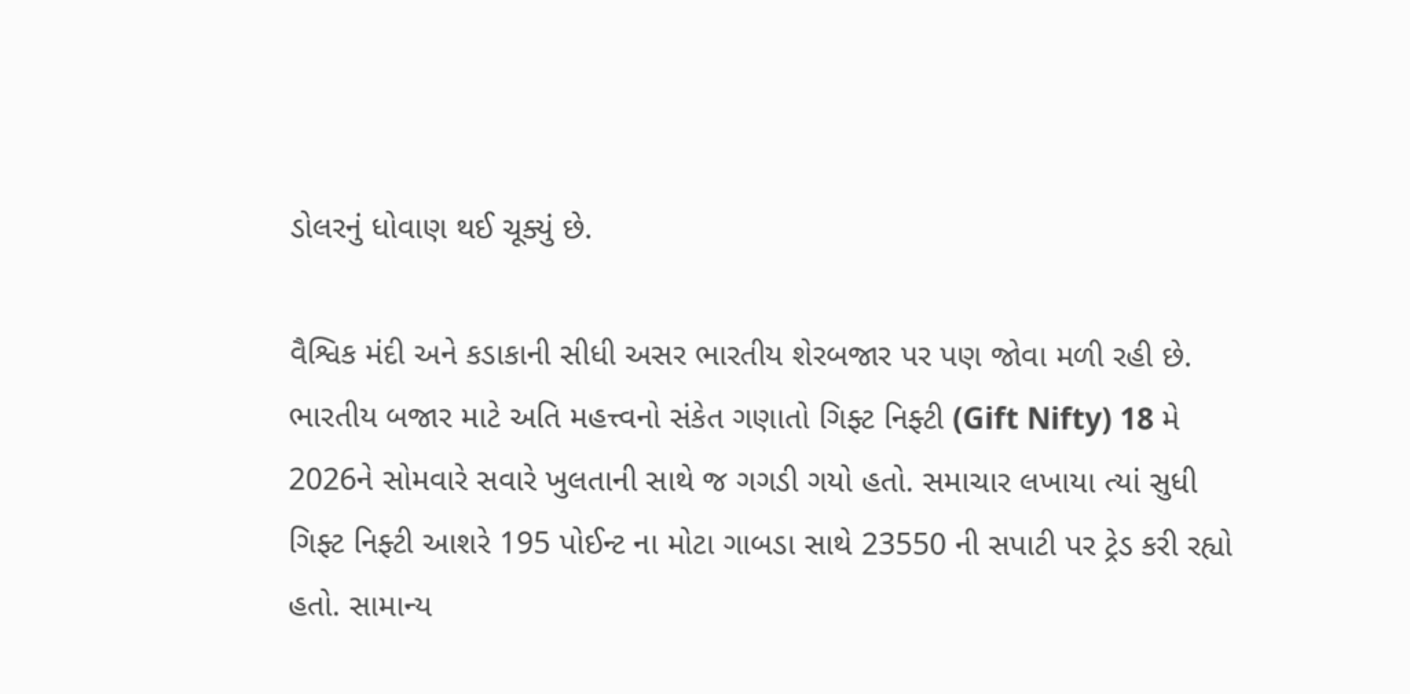ડોલરનું ધોવાણ થઈ ચૂક્યું છે.

વૈશ્વિક મંદી અને કડાકાની સીધી અસર ભારતીય શેરબજાર પર પણ જોવા મળી રહી છે. ભારતીય બજાર માટે અતિ મહત્ત્વનો સંકેત ગણાતો ગિફ્ટ નિફ્ટી (Gift Nifty) 18 મે 2026ને સોમવારે સવારે ખુલતાની સાથે જ ગગડી ગયો હતો. સમાચાર લખાયા ત્યાં સુધી ગિફ્ટ નિફ્ટી આશરે 195 પોઈન્ટ ના મોટા ગાબડા સાથે 23550 ની સપાટી પર ટ્રેડ કરી રહ્યો હતો. સામાન્ય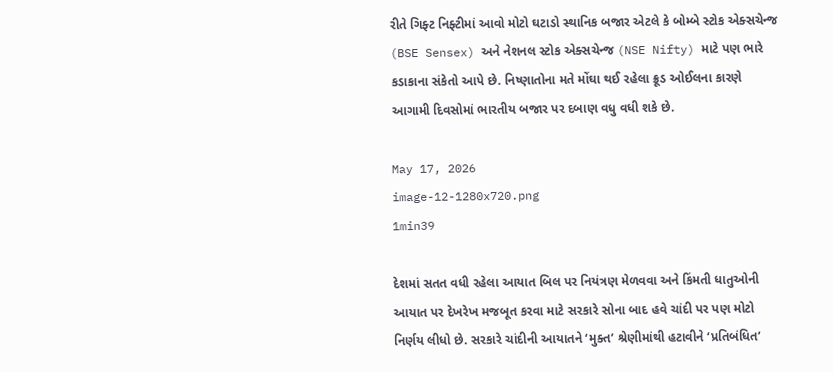રીતે ગિફ્ટ નિફ્ટીમાં આવો મોટો ઘટાડો સ્થાનિક બજાર એટલે કે બોમ્બે સ્ટોક એક્સચેન્જ (BSE Sensex) અને નેશનલ સ્ટોક એક્સચેન્જ (NSE Nifty) માટે પણ ભારે કડાકાના સંકેતો આપે છે. નિષ્ણાતોના મતે મોંઘા થઈ રહેલા ક્રૂડ ઓઈલના કારણે આગામી દિવસોમાં ભારતીય બજાર પર દબાણ વધુ વધી શકે છે.

May 17, 2026
image-12-1280x720.png
1min39

દેશમાં સતત વધી રહેલા આયાત બિલ પર નિયંત્રણ મેળવવા અને કિંમતી ધાતુઓની આયાત પર દેખરેખ મજબૂત કરવા માટે સરકારે સોના બાદ હવે ચાંદી પર પણ મોટો નિર્ણય લીધો છે. સરકારે ચાંદીની આયાતને ‘મુક્ત’ શ્રેણીમાંથી હટાવીને ‘પ્રતિબંધિત’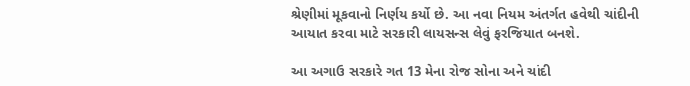શ્રેણીમાં મૂકવાનો નિર્ણય કર્યો છે. આ નવા નિયમ અંતર્ગત હવેથી ચાંદીની આયાત કરવા માટે સરકારી લાયસન્સ લેવું ફરજિયાત બનશે.

આ અગાઉ સરકારે ગત 13 મેના રોજ સોના અને ચાંદી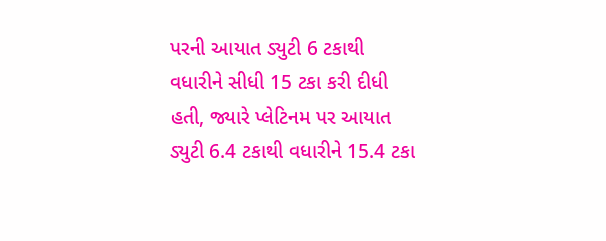પરની આયાત ડ્યુટી 6 ટકાથી વધારીને સીધી 15 ટકા કરી દીધી હતી, જ્યારે પ્લેટિનમ પર આયાત ડ્યુટી 6.4 ટકાથી વધારીને 15.4 ટકા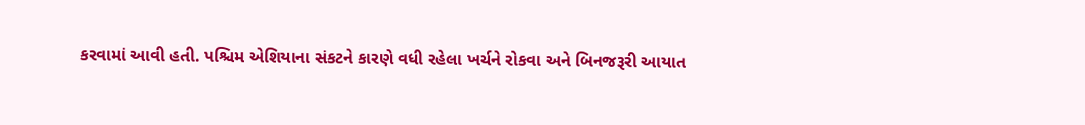કરવામાં આવી હતી. પશ્ચિમ એશિયાના સંકટને કારણે વધી રહેલા ખર્ચને રોકવા અને બિનજરૂરી આયાત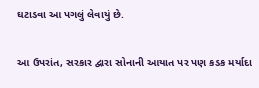ઘટાડવા આ પગલું લેવાયું છે.

આ ઉપરાંત, સરકાર દ્વારા સોનાની આયાત પર પણ કડક મર્યાદા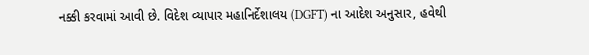નક્કી કરવામાં આવી છે. વિદેશ વ્યાપાર મહાનિર્દેશાલય (DGFT) ના આદેશ અનુસાર, હવેથી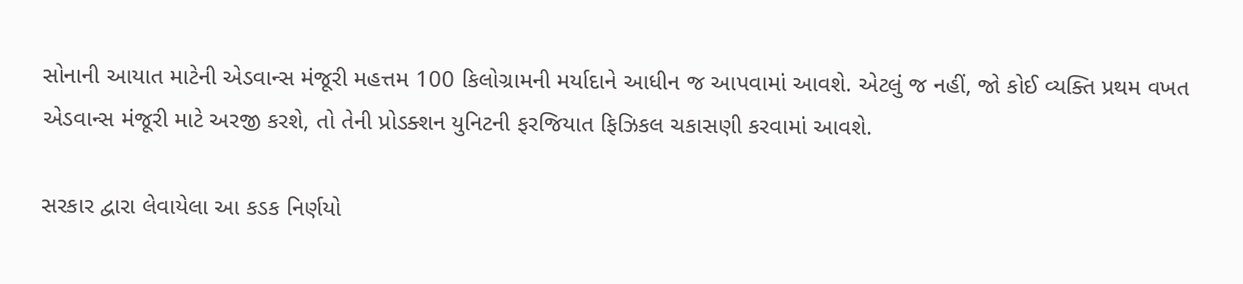સોનાની આયાત માટેની એડવાન્સ મંજૂરી મહત્તમ 100 કિલોગ્રામની મર્યાદાને આધીન જ આપવામાં આવશે. એટલું જ નહીં, જો કોઈ વ્યક્તિ પ્રથમ વખત એડવાન્સ મંજૂરી માટે અરજી કરશે, તો તેની પ્રોડક્શન યુનિટની ફરજિયાત ફિઝિકલ ચકાસણી કરવામાં આવશે.

સરકાર દ્વારા લેવાયેલા આ કડક નિર્ણયો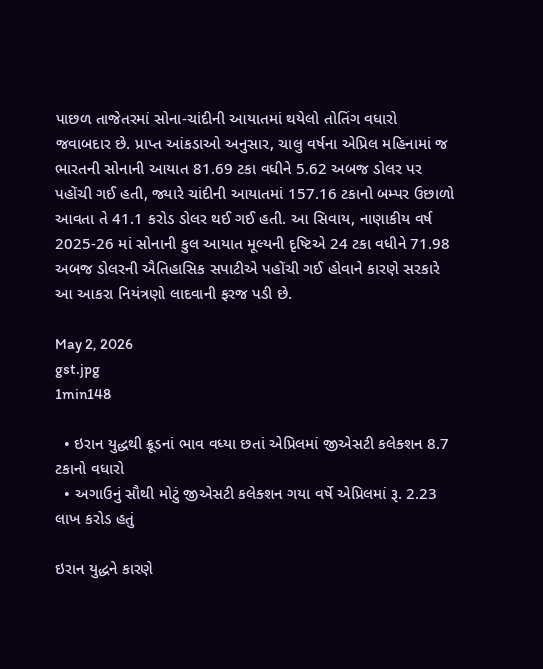પાછળ તાજેતરમાં સોના-ચાંદીની આયાતમાં થયેલો તોતિંગ વધારો જવાબદાર છે. પ્રાપ્ત આંકડાઓ અનુસાર, ચાલુ વર્ષના એપ્રિલ મહિનામાં જ ભારતની સોનાની આયાત 81.69 ટકા વધીને 5.62 અબજ ડોલર પર પહોંચી ગઈ હતી, જ્યારે ચાંદીની આયાતમાં 157.16 ટકાનો બમ્પર ઉછાળો આવતા તે 41.1 કરોડ ડોલર થઈ ગઈ હતી. આ સિવાય, નાણાકીય વર્ષ 2025-26 માં સોનાની કુલ આયાત મૂલ્યની દૃષ્ટિએ 24 ટકા વધીને 71.98 અબજ ડોલરની ઐતિહાસિક સપાટીએ પહોંચી ગઈ હોવાને કારણે સરકારે આ આકરા નિયંત્રણો લાદવાની ફરજ પડી છે.

May 2, 2026
gst.jpg
1min148

  • ઇરાન યુદ્ધથી ક્રૂડનાં ભાવ વધ્યા છતાં એપ્રિલમાં જીએસટી કલેક્શન 8.7 ટકાનો વધારો
  • અગાઉનું સૌથી મોટું જીએસટી કલેક્શન ગયા વર્ષે એપ્રિલમાં રૂ. 2.23 લાખ કરોડ હતું

ઇરાન યુદ્ધને કારણે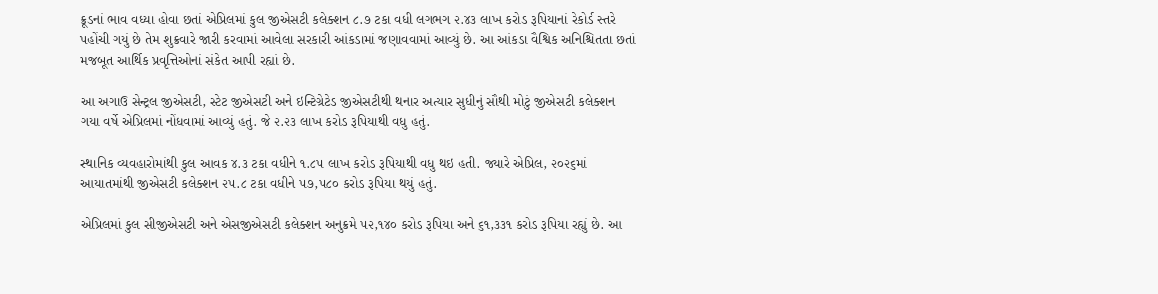ક્રૂડનાં ભાવ વધ્યા હોવા છતાં એપ્રિલમાં કુલ જીએસટી કલેક્શન ૮.૭ ટકા વધી લગભગ ૨.૪૩ લાખ કરોડ રૂપિયાનાં રેકોર્ડ સ્તરે પહોંચી ગયું છે તેમ શુક્રવારે જારી કરવામાં આવેલા સરકારી આંકડામાં જણાવવામાં આવ્યું છે. આ આંકડા વૈશ્વિક અનિશ્ચિતતા છતાં મજબૂત આર્થિક પ્રવૃત્તિઓનાં સંકેત આપી રહ્યાં છે.

આ અગાઉ સેન્ટ્રલ જીએસટી, સ્ટેટ જીએસટી અને ઇન્ટિગ્રેટેડ જીએસટીથી થનાર અત્યાર સુધીનું સૌથી મોટું જીએસટી કલેક્શન ગયા વર્ષે એપ્રિલમાં નોંધવામાં આવ્યું હતું. જે ૨.૨૩ લાખ કરોડ રૂપિયાથી વધુ હતું.

સ્થાનિક વ્યવહારોમાંથી કુલ આવક ૪.૩ ટકા વધીને ૧.૮૫ લાખ કરોડ રૂપિયાથી વધુ થઇ હતી. જ્યારે એપ્રિલ, ૨૦૨૬માં આયાતમાંથી જીએસટી કલેક્શન ૨૫.૮ ટકા વધીને ૫૭,૫૮૦ કરોડ રૂપિયા થયું હતું.

એપ્રિલમાં કુલ સીજીએસટી અને એસજીએસટી કલેક્શન અનુક્રમે ૫૨,૧૪૦ કરોડ રૂપિયા અને ૬૧,૩૩૧ કરોડ રૂપિયા રહ્યું છે. આ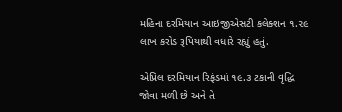મહિના દરમિયાન આઇજીએસટી કલેક્શન ૧.૨૯ લાખ કરોડ રૂપિયાથી વધારે રહ્યું હતું.

એપ્રિલ દરમિયાન રિફંડમાં ૧૯.૩ ટકાની વૃદ્ધિ જોવા મળી છે અને તે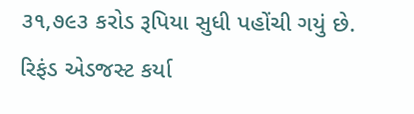૩૧,૭૯૩ કરોડ રૂપિયા સુધી પહોંચી ગયું છે. રિફંડ એડજસ્ટ કર્યા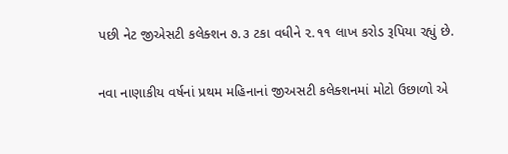પછી નેટ જીએસટી કલેક્શન ૭.૩ ટકા વધીને ૨.૧૧ લાખ કરોડ રૂપિયા રહ્યું છે.

નવા નાણાકીય વર્ષનાં પ્રથમ મહિનાનાં જીઅસટી કલેક્શનમાં મોટો ઉછાળો એ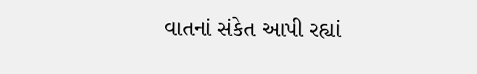વાતનાં સંકેત આપી રહ્યાં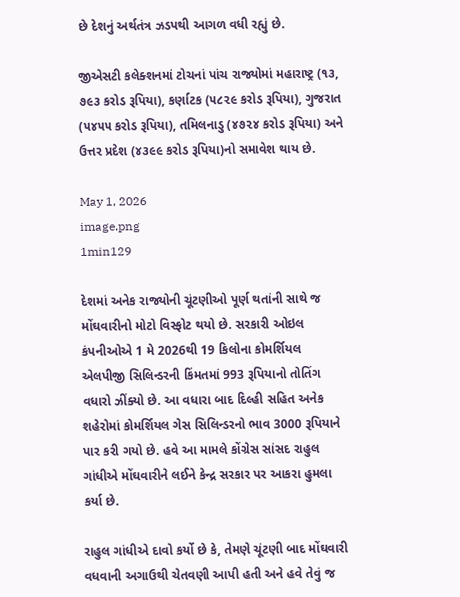છે દેશનું અર્થતંત્ર ઝડપથી આગળ વધી રહ્યું છે.

જીએસટી કલેક્શનમાં ટોચનાં પાંચ રાજ્યોમાં મહારાષ્ટ્ર (૧૩, ૭૯૩ કરોડ રૂપિયા), કર્ણાટક (૫૮૨૯ કરોડ રૂપિયા), ગુજરાત (૫૪૫૫ કરોડ રૂપિયા), તમિલનાડુ (૪૭૨૪ કરોડ રૂપિયા) અને ઉત્તર પ્રદેશ (૪૩૯૯ કરોડ રૂપિયા)નો સમાવેશ થાય છે.

May 1, 2026
image.png
1min129

દેશમાં અનેક રાજ્યોની ચૂંટણીઓ પૂર્ણ થતાંની સાથે જ મોંઘવારીનો મોટો વિસ્ફોટ થયો છે. સરકારી ઓઇલ કંપનીઓએ 1 મે 2026થી 19 કિલોના કોમર્શિયલ એલપીજી સિલિન્ડરની કિંમતમાં 993 રૂપિયાનો તોતિંગ વધારો ઝીંક્યો છે. આ વધારા બાદ દિલ્હી સહિત અનેક શહેરોમાં કોમર્શિયલ ગેસ સિલિન્ડરનો ભાવ 3000 રૂપિયાને પાર કરી ગયો છે. હવે આ મામલે કોંગ્રેસ સાંસદ રાહુલ ગાંધીએ મોંઘવારીને લઈને કેન્દ્ર સરકાર પર આકરા હુમલા કર્યા છે.

રાહુલ ગાંધીએ દાવો કર્યો છે કે, તેમણે ચૂંટણી બાદ મોંઘવારી વધવાની અગાઉથી ચેતવણી આપી હતી અને હવે તેવું જ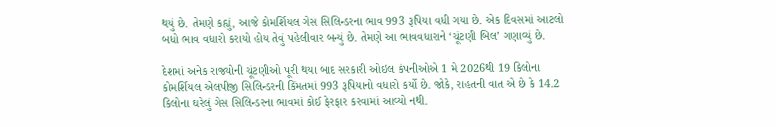થયું છે. તેમણે કહ્યું, આજે કોમર્શિયલ ગેસ સિલિન્ડરના ભાવ 993 રૂપિયા વધી ગયા છે. એક દિવસમાં આટલો બધો ભાવ વધારો કરાયો હોય તેવું પહેલીવાર બન્યું છે. તેમણે આ ભાવવધારાને ‘ચૂંટણી બિલ’ ગણાવ્યું છે.

દેશમાં અનેક રાજ્યોની ચૂંટણીઓ પૂરી થયા બાદ સરકારી ઓઇલ કંપનીઓએ 1 મે 2026થી 19 કિલોના કોમર્શિયલ એલપીજી સિલિન્ડરની કિંમતમાં 993 રૂપિયાનો વધારો કર્યો છે. જોકે, રાહતની વાત એ છે કે 14.2 કિલોના ઘરેલું ગેસ સિલિન્ડરના ભાવમાં કોઈ ફેરફાર કરવામાં આવ્યો નથી.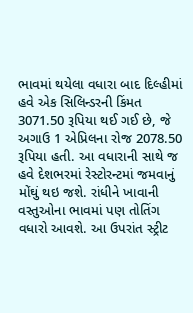ભાવમાં થયેલા વધારા બાદ દિલ્હીમાં હવે એક સિલિન્ડરની કિંમત 3071.50 રૂપિયા થઈ ગઈ છે, જે અગાઉ 1 એપ્રિલના રોજ 2078.50 રૂપિયા હતી. આ વધારાની સાથે જ હવે દેશભરમાં રેસ્ટોરન્ટમાં જમવાનું મોંઘું થઇ જશે. રાંધીને ખાવાની વસ્તુઓના ભાવમાં પણ તોતિંગ વધારો આવશે. આ ઉપરાંત સ્ટ્રીટ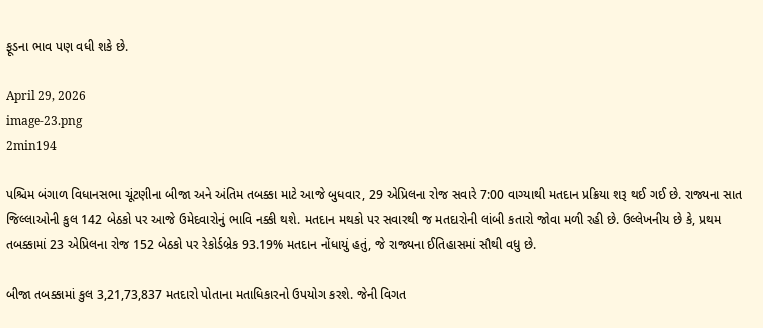ફૂડના ભાવ પણ વધી શકે છે.

April 29, 2026
image-23.png
2min194

પશ્ચિમ બંગાળ વિધાનસભા ચૂંટણીના બીજા અને અંતિમ તબક્કા માટે આજે બુધવાર, 29 એપ્રિલના રોજ સવારે 7:00 વાગ્યાથી મતદાન પ્રક્રિયા શરૂ થઈ ગઈ છે. રાજ્યના સાત જિલ્લાઓની કુલ 142 બેઠકો પર આજે ઉમેદવારોનું ભાવિ નક્કી થશે. મતદાન મથકો પર સવારથી જ મતદારોની લાંબી કતારો જોવા મળી રહી છે. ઉલ્લેખનીય છે કે, પ્રથમ તબક્કામાં 23 એપ્રિલના રોજ 152 બેઠકો પર રેકોર્ડબ્રેક 93.19% મતદાન નોંધાયું હતું, જે રાજ્યના ઈતિહાસમાં સૌથી વધુ છે.

બીજા તબક્કામાં કુલ 3,21,73,837 મતદારો પોતાના મતાધિકારનો ઉપયોગ કરશે. જેની વિગત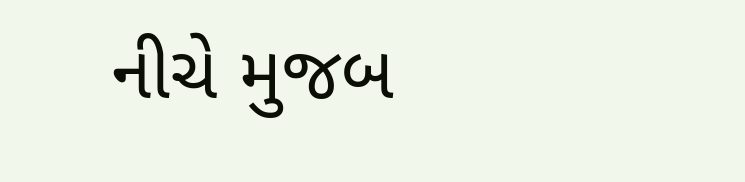નીચે મુજબ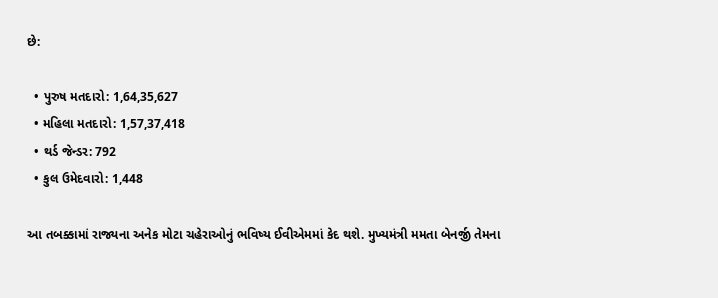છે:

  • પુરુષ મતદારો: 1,64,35,627
  • મહિલા મતદારો: 1,57,37,418
  • થર્ડ જેન્ડર: 792
  • કુલ ઉમેદવારો: 1,448

આ તબક્કામાં રાજ્યના અનેક મોટા ચહેરાઓનું ભવિષ્ય ઈવીએમમાં કેદ થશે. મુખ્યમંત્રી મમતા બેનર્જી તેમના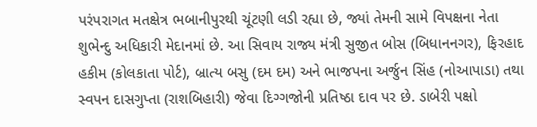પરંપરાગત મતક્ષેત્ર ભબાનીપુરથી ચૂંટણી લડી રહ્યા છે, જ્યાં તેમની સામે વિપક્ષના નેતા શુભેન્દુ અધિકારી મેદાનમાં છે. આ સિવાય રાજ્ય મંત્રી સુજીત બોસ (બિધાનનગર), ફિરહાદ હકીમ (કોલકાતા પોર્ટ), બ્રાત્ય બસુ (દમ દમ) અને ભાજપના અર્જુન સિંહ (નોઆપાડા) તથા સ્વપન દાસગુપ્તા (રાશબિહારી) જેવા દિગ્ગજોની પ્રતિષ્ઠા દાવ પર છે. ડાબેરી પક્ષો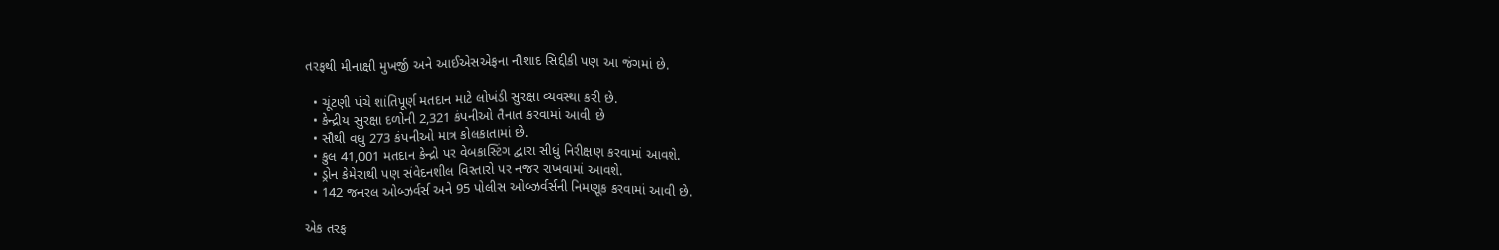તરફથી મીનાક્ષી મુખર્જી અને આઈએસએફના નૌશાદ સિદ્દીકી પણ આ જંગમાં છે.

  • ચૂંટણી પંચે શાંતિપૂર્ણ મતદાન માટે લોખંડી સુરક્ષા વ્યવસ્થા કરી છે.
  • કેન્દ્રીય સુરક્ષા દળોની 2,321 કંપનીઓ તૈનાત કરવામાં આવી છે
  • સૌથી વધુ 273 કંપનીઓ માત્ર કોલકાતામાં છે.
  • કુલ 41,001 મતદાન કેન્દ્રો પર વેબકાસ્ટિંગ દ્વારા સીધું નિરીક્ષણ કરવામાં આવશે.
  • ડ્રોન કેમેરાથી પણ સંવેદનશીલ વિસ્તારો પર નજર રાખવામાં આવશે.
  • 142 જનરલ ઓબ્ઝર્વર્સ અને 95 પોલીસ ઓબ્ઝર્વર્સની નિમણૂક કરવામાં આવી છે.

એક તરફ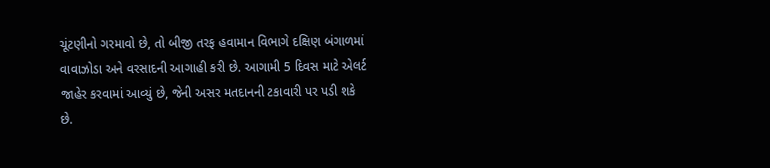ચૂંટણીનો ગરમાવો છે, તો બીજી તરફ હવામાન વિભાગે દક્ષિણ બંગાળમાં વાવાઝોડા અને વરસાદની આગાહી કરી છે. આગામી 5 દિવસ માટે એલર્ટ જાહેર કરવામાં આવ્યું છે, જેની અસર મતદાનની ટકાવારી પર પડી શકે છે.